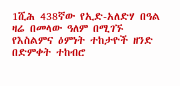1ሺሕ 438ኛው የኢድ-አለድሃ በዓል ዛሬ በመላው ዓለም በሚገኙ የእስልምና ዕምነት ተከታዮች ዘንድ በድምቀት ተከብሮ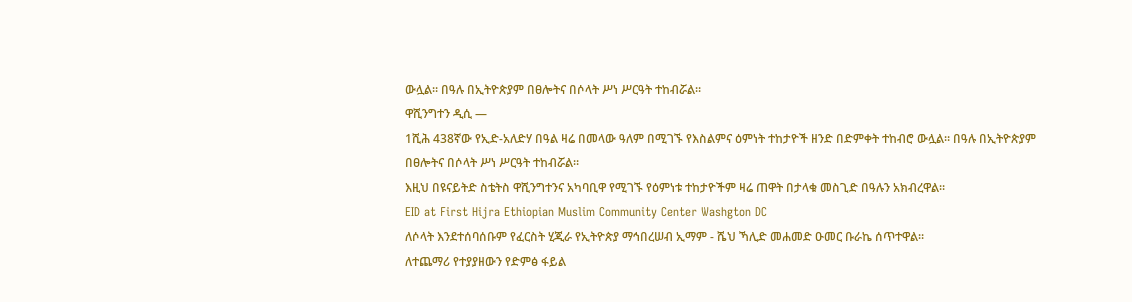ውሏል። በዓሉ በኢትዮጵያም በፀሎትና በሶላት ሥነ ሥርዓት ተከብሯል።
ዋሺንግተን ዲሲ —
1ሺሕ 438ኛው የኢድ-አለድሃ በዓል ዛሬ በመላው ዓለም በሚገኙ የእስልምና ዕምነት ተከታዮች ዘንድ በድምቀት ተከብሮ ውሏል። በዓሉ በኢትዮጵያም በፀሎትና በሶላት ሥነ ሥርዓት ተከብሯል።
እዚህ በዩናይትድ ስቴትስ ዋሺንግተንና አካባቢዋ የሚገኙ የዕምነቱ ተከታዮችም ዛሬ ጠዋት በታላቁ መስጊድ በዓሉን አክብረዋል።
EID at First Hijra Ethiopian Muslim Community Center Washgton DC
ለሶላት እንደተሰባሰቡም የፈርስት ሂጂራ የኢትዮጵያ ማኅበረሠብ ኢማም - ሼህ ኻሊድ መሐመድ ዑመር ቡራኬ ሰጥተዋል።
ለተጨማሪ የተያያዘውን የድምፅ ፋይል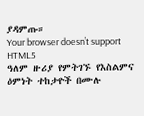ያዳምጡ።
Your browser doesn’t support HTML5
ዓለም ዙሪያ የምትገኙ የእስልምና ዕምነት ተከታዮች በሙሉ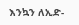እንኳን ለኢድ-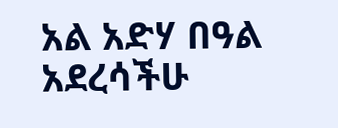አል አድሃ በዓል አደረሳችሁ